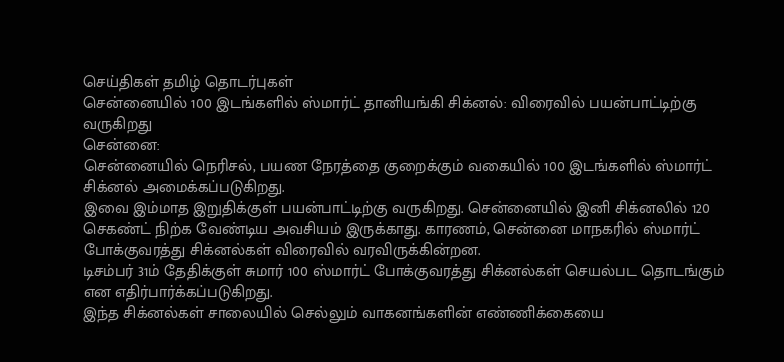செய்திகள் தமிழ் தொடர்புகள்
சென்னையில் 100 இடங்களில் ஸ்மார்ட் தானியங்கி சிக்னல்: விரைவில் பயன்பாட்டிற்கு வருகிறது
சென்னை:
சென்னையில் நெரிசல், பயண நேரத்தை குறைக்கும் வகையில் 100 இடங்களில் ஸ்மார்ட் சிக்னல் அமைக்கப்படுகிறது.
இவை இம்மாத இறுதிக்குள் பயன்பாட்டிற்கு வருகிறது. சென்னையில் இனி சிக்னலில் 120 செகண்ட் நிற்க வேண்டிய அவசியம் இருக்காது. காரணம், சென்னை மாநகரில் ஸ்மார்ட் போக்குவரத்து சிக்னல்கள் விரைவில் வரவிருக்கின்றன.
டிசம்பர் 31ம் தேதிக்குள் சுமார் 100 ஸ்மார்ட் போக்குவரத்து சிக்னல்கள் செயல்பட தொடங்கும் என எதிர்பார்க்கப்படுகிறது.
இந்த சிக்னல்கள் சாலையில் செல்லும் வாகனங்களின் எண்ணிக்கையை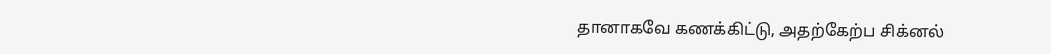தானாகவே கணக்கிட்டு, அதற்கேற்ப சிக்னல்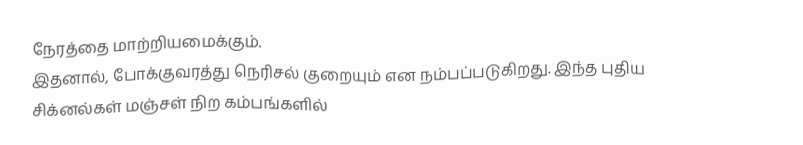நேரத்தை மாற்றியமைக்கும்.
இதனால், போக்குவரத்து நெரிசல் குறையும் என நம்பப்படுகிறது. இந்த புதிய சிக்னல்கள் மஞ்சள் நிற கம்பங்களில்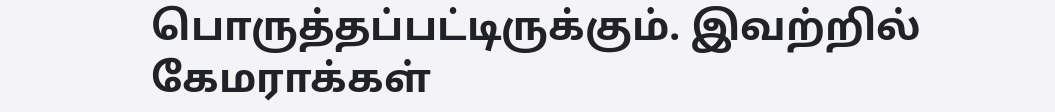பொருத்தப்பட்டிருக்கும். இவற்றில் கேமராக்கள்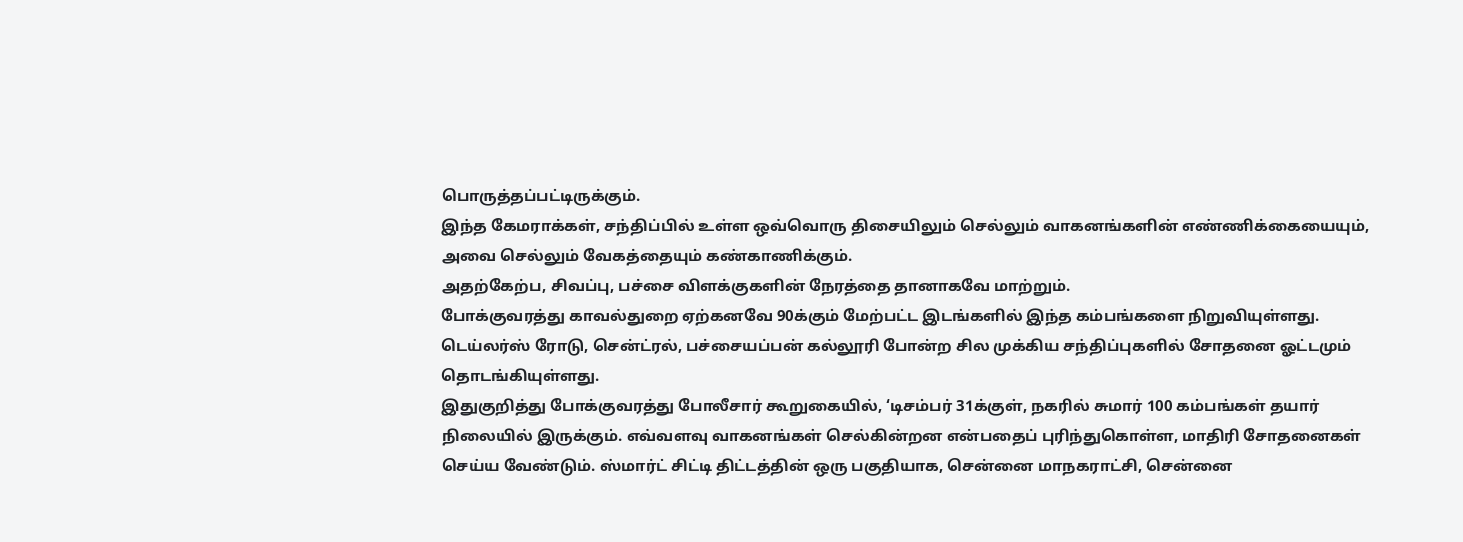பொருத்தப்பட்டிருக்கும்.
இந்த கேமராக்கள், சந்திப்பில் உள்ள ஒவ்வொரு திசையிலும் செல்லும் வாகனங்களின் எண்ணிக்கையையும், அவை செல்லும் வேகத்தையும் கண்காணிக்கும்.
அதற்கேற்ப, சிவப்பு, பச்சை விளக்குகளின் நேரத்தை தானாகவே மாற்றும்.
போக்குவரத்து காவல்துறை ஏற்கனவே 90க்கும் மேற்பட்ட இடங்களில் இந்த கம்பங்களை நிறுவியுள்ளது.
டெய்லர்ஸ் ரோடு, சென்ட்ரல், பச்சையப்பன் கல்லூரி போன்ற சில முக்கிய சந்திப்புகளில் சோதனை ஓட்டமும் தொடங்கியுள்ளது.
இதுகுறித்து போக்குவரத்து போலீசார் கூறுகையில், ‘டிசம்பர் 31க்குள், நகரில் சுமார் 100 கம்பங்கள் தயார் நிலையில் இருக்கும். எவ்வளவு வாகனங்கள் செல்கின்றன என்பதைப் புரிந்துகொள்ள, மாதிரி சோதனைகள் செய்ய வேண்டும். ஸ்மார்ட் சிட்டி திட்டத்தின் ஒரு பகுதியாக, சென்னை மாநகராட்சி, சென்னை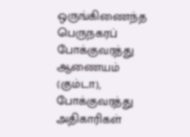ஒருங்கிணைந்த பெருநகரப் போக்குவரத்து ஆணையம் (கும்டா), போக்குவரத்து அதிகாரிகள்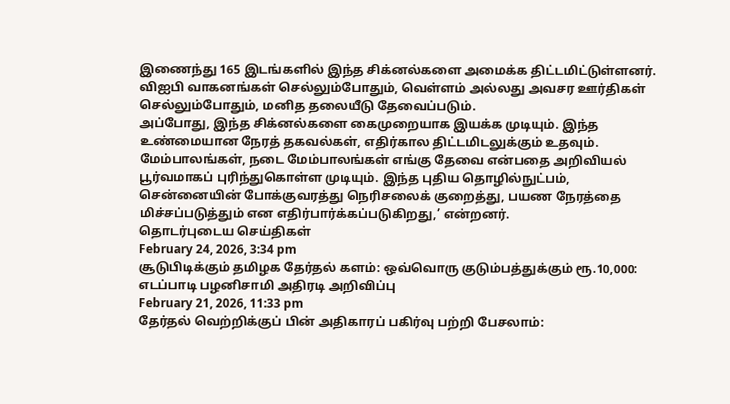இணைந்து 165 இடங்களில் இந்த சிக்னல்களை அமைக்க திட்டமிட்டுள்ளனர்.
விஐபி வாகனங்கள் செல்லும்போதும், வெள்ளம் அல்லது அவசர ஊர்திகள் செல்லும்போதும், மனித தலையீடு தேவைப்படும்.
அப்போது, இந்த சிக்னல்களை கைமுறையாக இயக்க முடியும். இந்த உண்மையான நேரத் தகவல்கள், எதிர்கால திட்டமிடலுக்கும் உதவும்.
மேம்பாலங்கள், நடை மேம்பாலங்கள் எங்கு தேவை என்பதை அறிவியல் பூர்வமாகப் புரிந்துகொள்ள முடியும். இந்த புதிய தொழில்நுட்பம், சென்னையின் போக்குவரத்து நெரிசலைக் குறைத்து, பயண நேரத்தை மிச்சப்படுத்தும் என எதிர்பார்க்கப்படுகிறது,’ என்றனர்.
தொடர்புடைய செய்திகள்
February 24, 2026, 3:34 pm
சூடுபிடிக்கும் தமிழக தேர்தல் களம்: ஒவ்வொரு குடும்பத்துக்கும் ரூ.10,000: எடப்பாடி பழனிசாமி அதிரடி அறிவிப்பு
February 21, 2026, 11:33 pm
தேர்தல் வெற்றிக்குப் பின் அதிகாரப் பகிர்வு பற்றி பேசலாம்: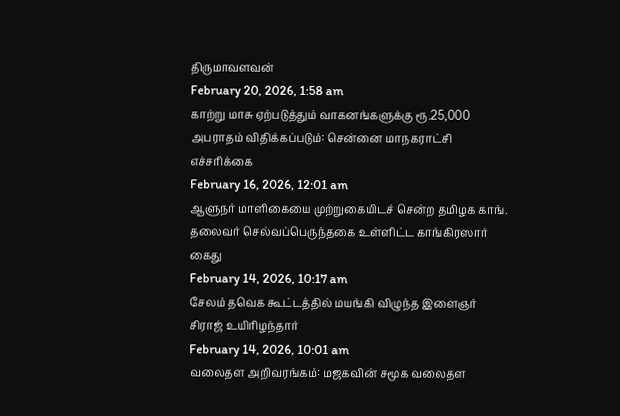திருமாவளவன்
February 20, 2026, 1:58 am
காற்று மாசு ஏற்படுத்தும் வாகனங்களுக்கு ரூ.25,000 அபராதம் விதிக்கப்படும்: சென்னை மாநகராட்சி எச்சரிக்கை
February 16, 2026, 12:01 am
ஆளுநர் மாளிகையை முற்றுகையிடச் சென்ற தமிழக காங். தலைவர் செல்வப்பெருந்தகை உள்ளிட்ட காங்கிரஸார் கைது
February 14, 2026, 10:17 am
சேலம் தவெக கூட்டத்தில் மயங்கி விழுந்த இளைஞர் சிராஜ் உயிரிழந்தார்
February 14, 2026, 10:01 am
வலைதள அறிவரங்கம்: மஜகவின் சமூக வலைதள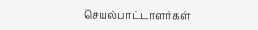செயல்பாட்டாளர்கள்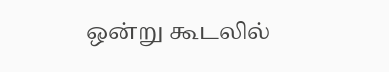ஒன்று கூடலில்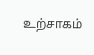உற்சாகம்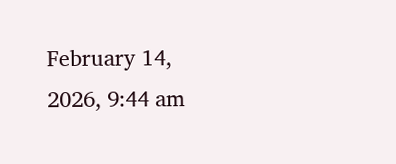February 14, 2026, 9:44 am